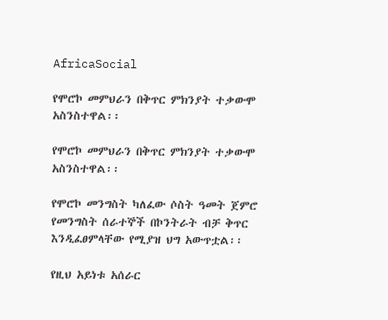AfricaSocial

የሞሮኮ መምህራን በቅጥር ምክንያት ተቃውሞ አስንስተዋል፡፡

የሞሮኮ መምህራን በቅጥር ምክንያት ተቃውሞ አስንስተዋል፡፡

የሞሮኮ መንግስት ካለፈው ሶስት ዓመት ጀምሮ የመንግስት ሰራተኞች በኮንትራት ብቻ ቅጥር እንዲፈፀምላቸው የሚያዝ ህግ አውጥቷል፡፡

የዚህ አይነቱ አሰራር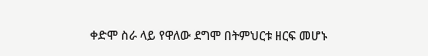ቀድሞ ስራ ላይ የዋለው ደግሞ በትምህርቱ ዘርፍ መሆኑ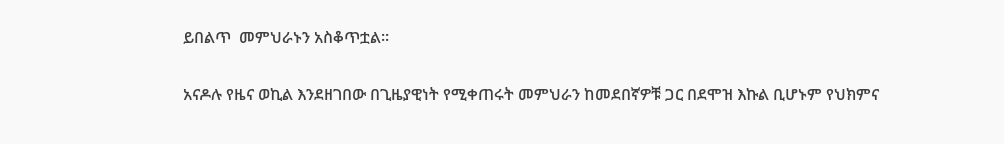ይበልጥ  መምህራኑን አስቆጥቷል፡፡

አናዶሉ የዜና ወኪል እንደዘገበው በጊዜያዊነት የሚቀጠሩት መምህራን ከመደበኛዎቹ ጋር በደሞዝ እኩል ቢሆኑም የህክምና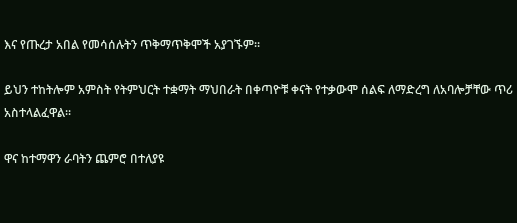እና የጡረታ አበል የመሳሰሉትን ጥቅማጥቅሞች አያገኙም፡፡

ይህን ተከትሎም አምስት የትምህርት ተቋማት ማህበራት በቀጣዮቹ ቀናት የተቃውሞ ሰልፍ ለማድረግ ለአባሎቻቸው ጥሪ አስተላልፈዋል፡፡

ዋና ከተማዋን ራባትን ጨምሮ በተለያዩ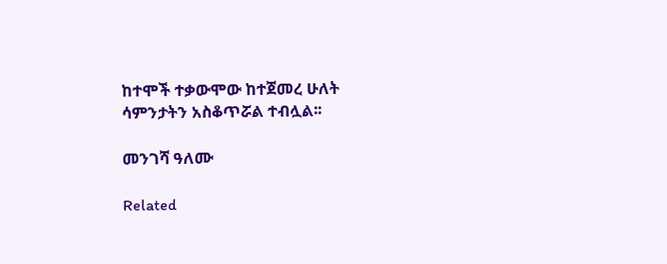ከተሞች ተቃውሞው ከተጀመረ ሁለት ሳምንታትን አስቆጥሯል ተብሏል፡፡

መንገሻ ዓለሙ

Related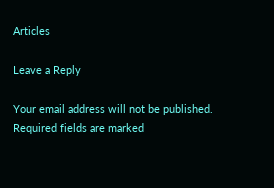Articles

Leave a Reply

Your email address will not be published. Required fields are marked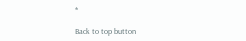*

Back to top button